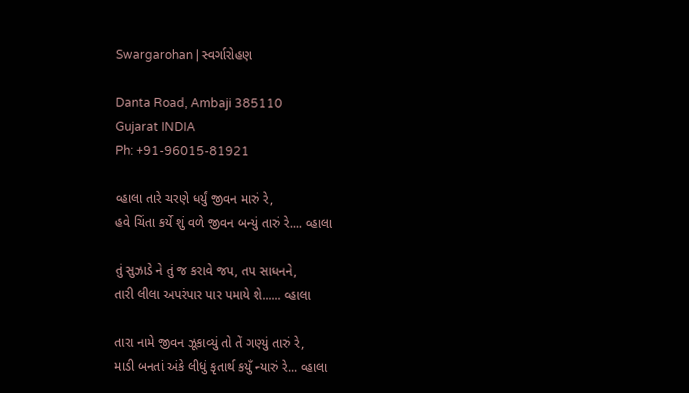Swargarohan | સ્વર્ગારોહણ

Danta Road, Ambaji 385110
Gujarat INDIA
Ph: +91-96015-81921

વ્હાલા તારે ચરણે ધર્યું જીવન મારું રે,
હવે ચિંતા કર્યે શું વળે જીવન બન્યું તારું રે.... વ્હાલા

તું સુઝાડે ને તું જ કરાવે જપ, તપ સાધનને,
તારી લીલા અપરંપાર પાર પમાયે શે...... વ્હાલા

તારા નામે જીવન ઝૂકાવ્યું તો તેં ગણ્યું તારું રે,
માડી બનતાં અંકે લીધું કૃતાર્થ કયુઁ ન્યારું રે... વ્હાલા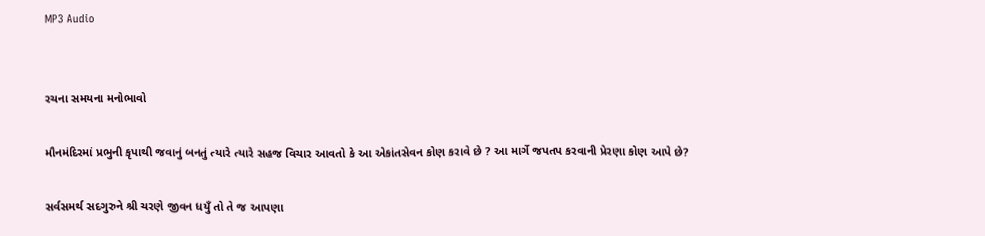MP3 Audio


રચના સમયના મનોભાવો

મૌનમંદિરમાં પ્રભુની કૃપાથી જવાનું બનતું ત્યારે ત્યારે સહજ વિચાર આવતો કે આ એકાંતસેવન કોણ કરાવે છે ? આ માર્ગે જપતપ કરવાની પ્રેરણા કોણ આપે છે?

સર્વસમર્થ સદગુરુને શ્રી ચરણે જીવન ધયુઁ તો તે જ આપણા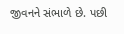જીવનને સંભાળે છે. પછી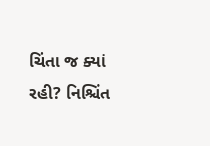ચિંતા જ ક્યાં રહી? નિશ્ચિંત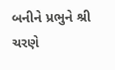બનીને પ્રભુને શ્રી ચરણે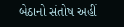બેઠાનો સંતોષ અહીં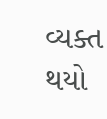વ્યક્ત થયો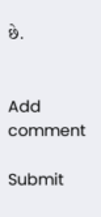છે.


Add comment

Submit